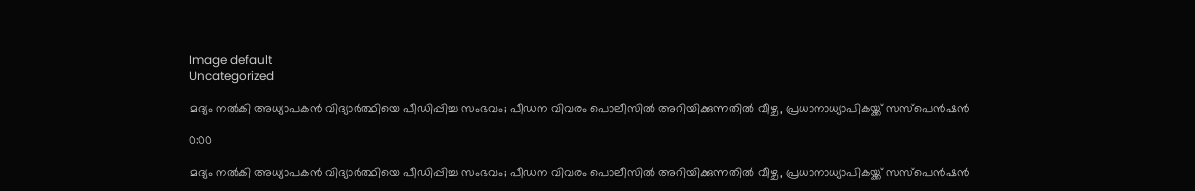Image default
Uncategorized

മദ്യം നൽകി അധ്യാപകൻ വിദ്യാർത്ഥിയെ പീഡിപ്പിച്ച സംഭവം; പീഡന വിവരം പൊലീസിൽ അറിയിക്കുന്നതിൽ വീഴ്ച, പ്രധാനാധ്യാപികയ്ക്ക് സസ്പെൻഷൻ

0:00

മദ്യം നൽകി അധ്യാപകൻ വിദ്യാർത്ഥിയെ പീഡിപ്പിച്ച സംഭവം; പീഡന വിവരം പൊലീസിൽ അറിയിക്കുന്നതിൽ വീഴ്ച, പ്രധാനാധ്യാപികയ്ക്ക് സസ്പെൻഷൻ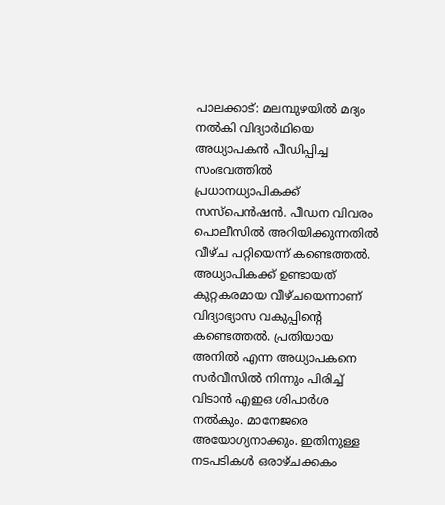പാലക്കാട്: മലമ്പുഴയിൽ മദ്യം നൽകി വിദ്യാർഥിയെ അധ്യാപകൻ പീഡിപ്പിച്ച സംഭവത്തിൽ പ്രധാനധ്യാപികക്ക് സസ്പെൻഷൻ. പീഡന വിവരം പൊലീസിൽ അറിയിക്കുന്നതിൽ വീഴ്ച പറ്റിയെന്ന് കണ്ടെത്തൽ. അധ്യാപികക്ക് ഉണ്ടായത് കുറ്റകരമായ വീഴ്ചയെന്നാണ് വിദ്യാഭ്യാസ വകുപ്പിൻ്റെ കണ്ടെത്തൽ. പ്രതിയായ അനിൽ എന്ന അധ്യാപകനെ സർവീസിൽ നിന്നും പിരിച്ച് വിടാൻ എഇഒ ശിപാർശ നൽകും. മാനേജരെ അയോഗ്യനാക്കും. ഇതിനുള്ള നടപടികൾ ഒരാഴ്ചക്കകം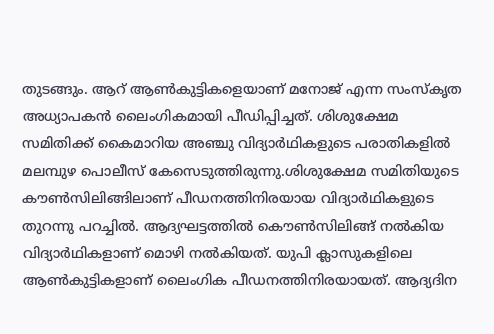തുടങ്ങും. ആറ് ആൺകുട്ടികളെയാണ് മനോജ് എന്ന സംസ്കൃത അധ്യാപകൻ ലൈംഗികമായി പീഡിപ്പിച്ചത്. ശിശുക്ഷേമ സമിതിക്ക് കൈമാറിയ അഞ്ചു വിദ്യാർഥികളുടെ പരാതികളിൽ മലമ്പുഴ പൊലീസ് കേസെടുത്തിരുന്നു.ശിശുക്ഷേമ സമിതിയുടെ കൗൺസിലിങ്ങിലാണ് പീഡനത്തിനിരയായ വിദ്യാർഥികളുടെ തുറന്നു പറച്ചിൽ. ആദ്യഘട്ടത്തിൽ കൌൺസിലിങ്ങ് നൽകിയ വിദ്യാർഥികളാണ് മൊഴി നൽകിയത്. യുപി ക്ലാസുകളിലെ ആൺകുട്ടികളാണ് ലൈംഗിക പീഡനത്തിനിരയായത്. ആദ്യദിന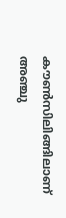കൗൺസിലിങ്ങിലാണ് അഞ്ചു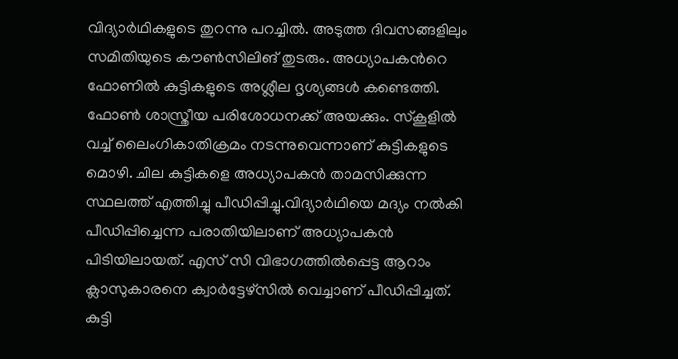വിദ്യാർഥികളുടെ തുറന്നു പറച്ചിൽ. അടുത്ത ദിവസങ്ങളിലും സമിതിയുടെ കൗൺസിലിങ് തുടരും. അധ്യാപകന്‍റെ ഫോണിൽ കുട്ടികളുടെ അശ്ലീല ദൃശ്യങ്ങൾ കണ്ടെത്തി. ഫോൺ ശാസ്ത്രീയ പരിശോധനക്ക് അയക്കും. സ്കൂളിൽ വച്ച് ലൈംഗികാതിക്രമം നടന്നുവെന്നാണ് കുട്ടികളുടെ മൊഴി. ചില കുട്ടികളെ അധ്യാപകൻ താമസിക്കുന്ന സ്ഥലത്ത് എത്തിച്ചു പീഡിപ്പിച്ചു.വിദ്യാർഥിയെ മദ്യം നൽകി പീഡിപ്പിച്ചെന്ന പരാതിയിലാണ് അധ്യാപകൻ പിടിയിലായത്. എസ് സി വിഭാഗത്തിൽപ്പെട്ട ആറാം ക്ലാസുകാരനെ ക്വാർട്ടേഴ്സിൽ വെച്ചാണ് പീഡിപ്പിച്ചത്. കുട്ടി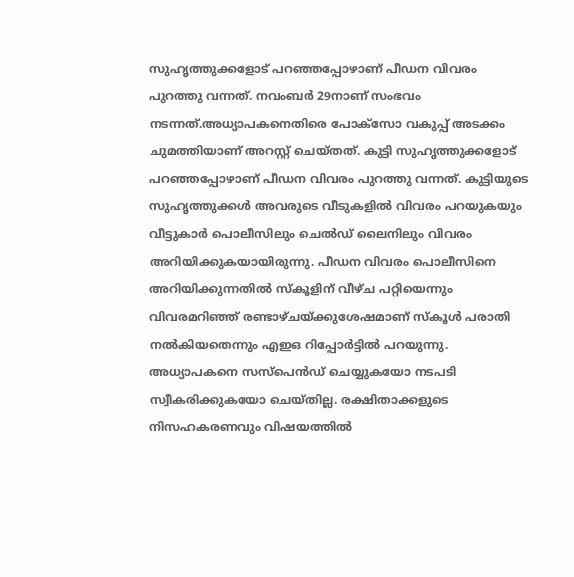സുഹൃത്തുക്കളോട് പറഞ്ഞപ്പോഴാണ് പീഡന വിവരം പുറത്തു വന്നത്. നവംബര്‍ 29നാണ് സംഭവം നടന്നത്.അധ്യാപകനെതിരെ പോക്സോ വകുപ്പ് അടക്കം ചുമത്തിയാണ് അറസ്റ്റ് ചെയ്തത്. കുട്ടി സുഹൃത്തുക്കളോട് പറഞ്ഞപ്പോഴാണ് പീഡന വിവരം പുറത്തു വന്നത്. കുട്ടിയുടെ സുഹൃത്തുക്കള്‍ അവരുടെ വീടുകളില്‍ വിവരം പറയുകയും വീട്ടുകാര്‍ പൊലീസിലും ചെല്‍ഡ് ലൈനിലും വിവരം അറിയിക്കുകയായിരുന്നു. പീഡന വിവരം പൊലീസിനെ അറിയിക്കുന്നതിൽ സ്കൂളിന് വീഴ്ച പറ്റിയെന്നും വിവരമറിഞ്ഞ് രണ്ടാഴ്ചയ്ക്കുശേഷമാണ് സ്കൂള്‍ പരാതി നൽകിയതെന്നും എഇഒ റിപ്പോര്‍ട്ടില്‍ പറയുന്നു. അധ്യാപകനെ സസ്പെൻഡ് ചെയ്യുകയോ നടപടി സ്വീകരിക്കുകയോ ചെയ്തില്ല. രക്ഷിതാക്കളുടെ നിസഹകരണവും വിഷയത്തിൽ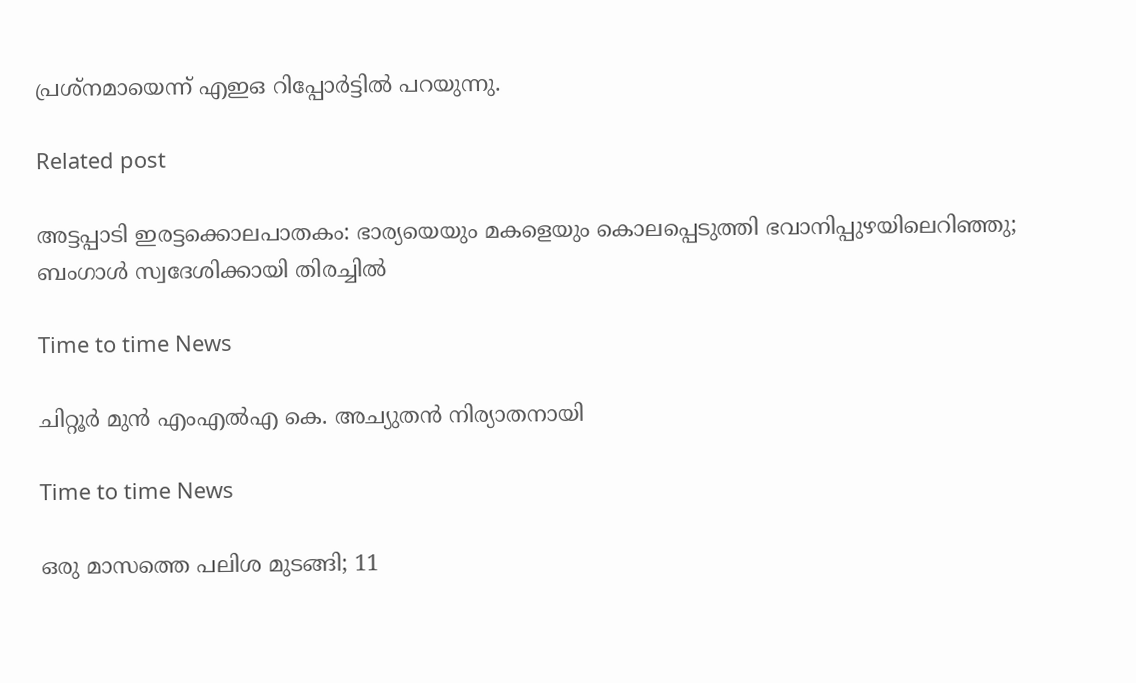പ്രശ്നമായെന്ന് എഇഒ റിപ്പോർട്ടിൽ പറയുന്നു.

Related post

അട്ടപ്പാടി ഇരട്ടക്കൊലപാതകം: ഭാര്യയെയും മകളെയും കൊലപ്പെടുത്തി ഭവാനിപ്പുഴയിലെറിഞ്ഞു; ബംഗാൾ സ്വദേശിക്കായി തിരച്ചിൽ

Time to time News

ചിറ്റൂർ മുൻ എംഎൽഎ കെ. അച്യുതൻ നിര്യാതനായി

Time to time News

ഒരു മാസത്തെ പലിശ മുടങ്ങി; 11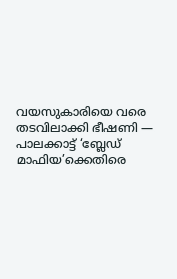വയസുകാരിയെ വരെ തടവിലാക്കി ഭീഷണി — പാലക്കാട്ട് ‘ബ്ലേഡ് മാഫിയ’ക്കെതിരെ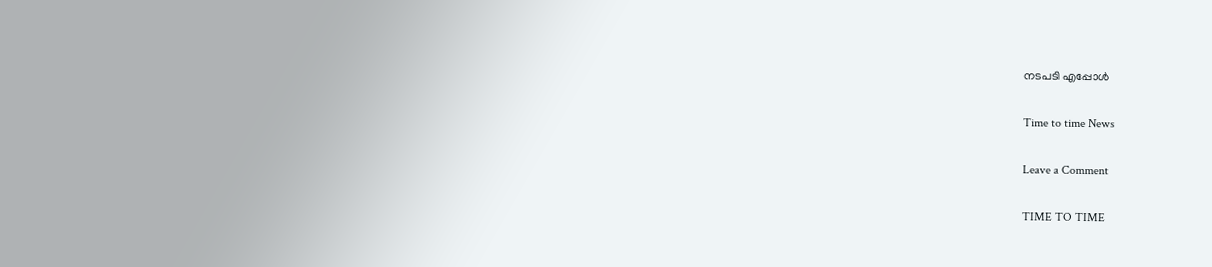നടപടി എപ്പോൾ

Time to time News

Leave a Comment

TIME TO TIME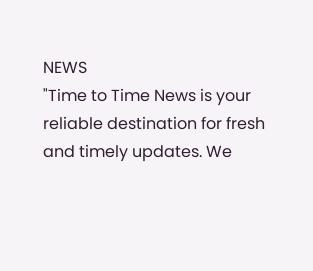NEWS
"Time to Time News is your reliable destination for fresh and timely updates. We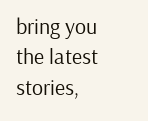bring you the latest stories,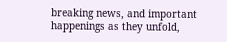breaking news, and important happenings as they unfold,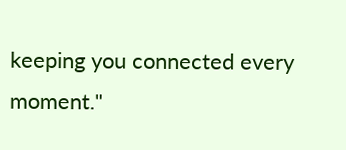keeping you connected every moment."